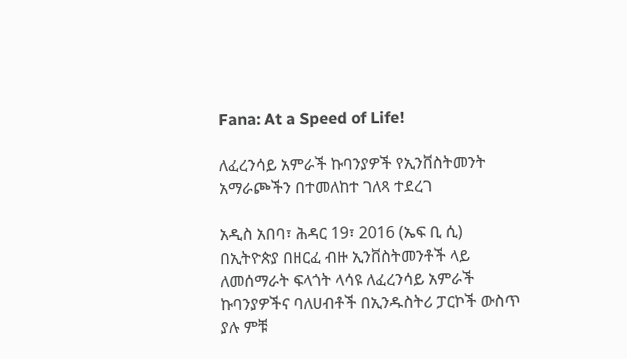Fana: At a Speed of Life!

ለፈረንሳይ አምራች ኩባንያዎች የኢንቨስትመንት አማራጮችን በተመለከተ ገለጻ ተደረገ

አዲስ አበባ፣ ሕዳር 19፣ 2016 (ኤፍ ቢ ሲ) በኢትዮጵያ በዘርፈ ብዙ ኢንቨስትመንቶች ላይ ለመሰማራት ፍላጎት ላሳዩ ለፈረንሳይ አምራች ኩባንያዎችና ባለሀብቶች በኢንዱስትሪ ፓርኮች ውስጥ ያሉ ምቹ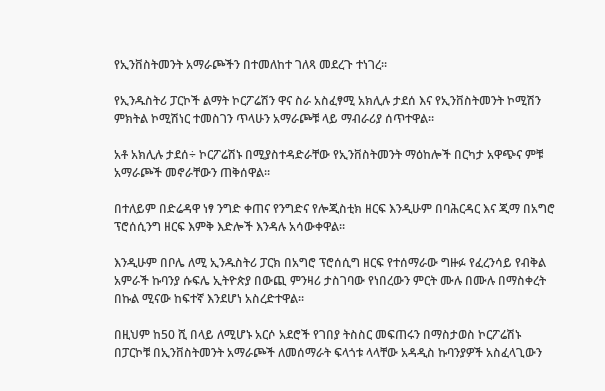የኢንቨስትመንት አማራጮችን በተመለከተ ገለጻ መደረጉ ተነገረ፡፡

የኢንዱስትሪ ፓርኮች ልማት ኮርፖሬሽን ዋና ስራ አስፈፃሚ አክሊሉ ታደሰ እና የኢንቨስትመንት ኮሚሽን ምክትል ኮሚሽነር ተመስገን ጥላሁን አማራጮቹ ላይ ማብራሪያ ሰጥተዋል።

አቶ አክሊሉ ታደሰ÷ ኮርፖሬሽኑ በሚያስተዳድራቸው የኢንቨስትመንት ማዕከሎች በርካታ አዋጭና ምቹ አማራጮች መኖራቸውን ጠቅሰዋል፡፡

በተለይም በድሬዳዋ ነፃ ንግድ ቀጠና የንግድና የሎጂስቲክ ዘርፍ እንዲሁም በባሕርዳር እና ጂማ በአግሮ ፕሮሰሲንግ ዘርፍ እምቅ እድሎች እንዳሉ አሳውቀዋል።

እንዲሁም በቦሌ ለሚ ኢንዱስትሪ ፓርክ በአግሮ ፕሮሰሲግ ዘርፍ የተሰማራው ግዙፉ የፈረንሳይ የብቅል አምራች ኩባንያ ሱፍሌ ኢትዮጵያ በውጪ ምንዛሪ ታስገባው የነበረውን ምርት ሙሉ በሙሉ በማስቀረት በኩል ሚናው ከፍተኛ እንደሆነ አስረድተዋል፡፡

በዚህም ከ50 ሺ በላይ ለሚሆኑ አርሶ አደሮች የገበያ ትስስር መፍጠሩን በማስታወስ ኮርፖሬሽኑ በፓርኮቹ በኢንቨስትመንት አማራጮች ለመሰማራት ፍላጎቱ ላላቸው አዳዲስ ኩባንያዎች አስፈላጊውን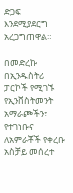ድጋፍ እንደሚያደርግ አረጋግጠዋል።

በመድረኩ በኢንዱስትሪ ፓርኮች የሚገኙ የኢንቨስትመንት አማራጮችን፣ የተገነቡና ለአምራቾች የቀረቡ አስቻይ መሰረተ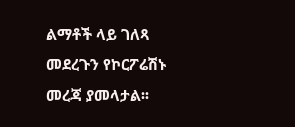ልማቶች ላይ ገለጻ መደረጉን የኮርፖሬሽኑ መረጃ ያመላታል፡፡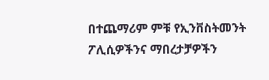በተጨማሪም ምቹ የኢንቨስትመንት ፖሊሲዎችንና ማበረታቻዎችን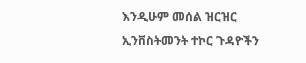እንዲሁም መሰል ዝርዝር ኢንቨስትመንት ተኮር ጉዳዮችን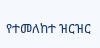የተመለከተ ዝርዝር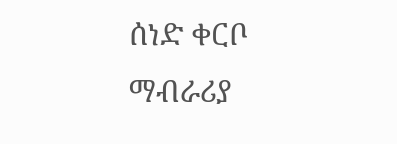ሰነድ ቀርቦ ማብራሪያ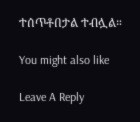ተሰጥቶበታል ተብሏል።

You might also like

Leave A Reply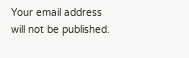Your email address will not be published.